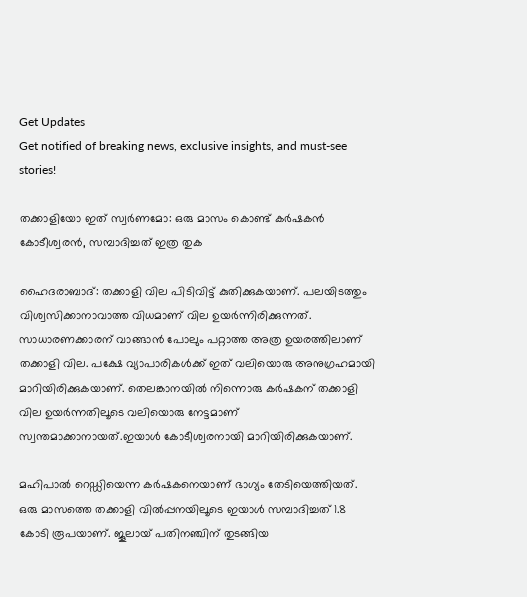Get Updates
Get notified of breaking news, exclusive insights, and must-see stories!

തക്കാളിയോ ഇത് സ്വര്‍ണമോ: ഒരു മാസം കൊണ്ട് കര്‍ഷകന്‍ കോടീശ്വരന്‍, സമ്പാദിച്ചത് ഇത്ര തുക

ഹൈദരാബാദ്: തക്കാളി വില പിടിവിട്ട് കുതിക്കുകയാണ്. പലയിടത്തും വിശ്വസിക്കാനാവാത്ത വിധമാണ് വില ഉയര്‍ന്നിരിക്കുന്നത്. സാധാരണക്കാരന് വാങ്ങാന്‍ പോലും പറ്റാത്ത അത്ര ഉയരത്തിലാണ് തക്കാളി വില. പക്ഷേ വ്യാപാരികള്‍ക്ക് ഇത് വലിയൊരു അനുഗ്രഹമായി മാറിയിരിക്കുകയാണ്. തെലങ്കാനയില്‍ നിന്നൊരു കര്‍ഷകന് തക്കാളി വില ഉയര്‍ന്നതിലൂടെ വലിയൊരു നേട്ടമാണ് സ്വന്തമാക്കാനായത്.ഇയാള്‍ കോടീശ്വരനായി മാറിയിരിക്കുകയാണ്.

മഹിപാല്‍ റെഡ്ഡിയെന്ന കര്‍ഷകനെയാണ് ഭാഗ്യം തേടിയെത്തിയത്. ഒരു മാസത്തെ തക്കാളി വില്‍പ്പനയിലൂടെ ഇയാള്‍ സമ്പാദിച്ചത് 1.8 കോടി രൂപയാണ്. ജൂലായ് പതിനഞ്ചിന് തുടങ്ങിയ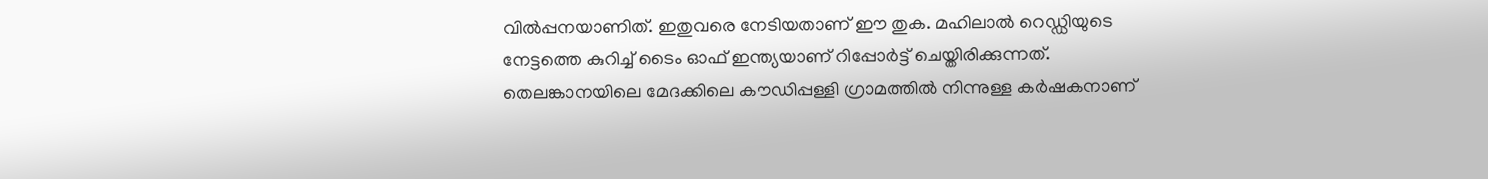വില്‍പ്പനയാണിത്. ഇതുവരെ നേടിയതാണ് ഈ തുക. മഹിലാല്‍ റെഡ്ഡിയുടെ നേട്ടത്തെ കുറിച്ച് ടൈം ഓഫ് ഇന്ത്യയാണ് റിപ്പോര്‍ട്ട് ചെയ്തിരിക്കുന്നത്. തെലങ്കാനയിലെ മേദക്കിലെ കൗഡിപ്പള്ളി ഗ്രാമത്തില്‍ നിന്നുള്ള കര്‍ഷകനാണ്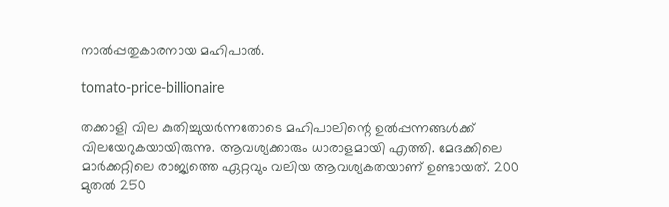നാല്‍പ്പതുകാരനായ മഹിപാല്‍.

tomato-price-billionaire

തക്കാളി വില കുതിച്ചുയര്‍ന്നതോടെ മഹിപാലിന്റെ ഉല്‍പ്പന്നങ്ങള്‍ക്ക് വിലയേറുകയായിരുന്നു. ആവശ്യക്കാരും ധാരാളമായി എത്തി. മേദക്കിലെ മാര്‍ക്കറ്റിലെ രാജ്യത്തെ ഏറ്റവും വലിയ ആവശ്യകതയാണ് ഉണ്ടായത്. 200 മുതല്‍ 250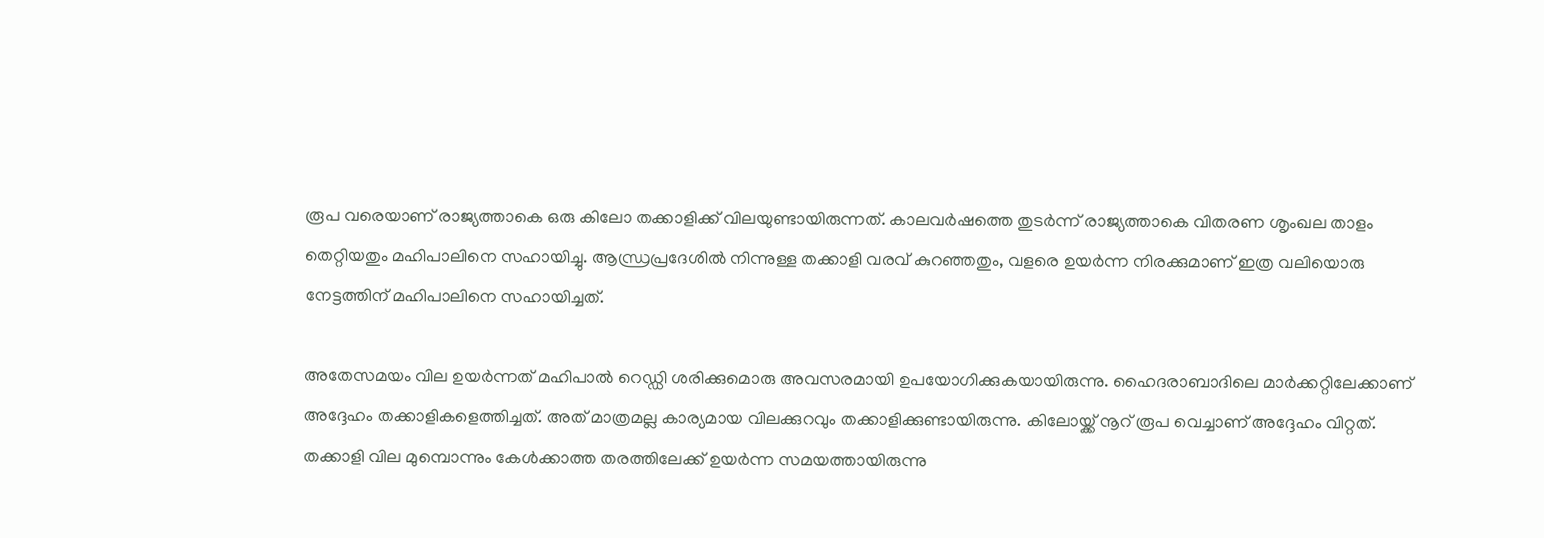രൂപ വരെയാണ് രാജ്യത്താകെ ഒരു കിലോ തക്കാളിക്ക് വിലയുണ്ടായിരുന്നത്. കാലവര്‍ഷത്തെ തുടര്‍ന്ന് രാജ്യത്താകെ വിതരണ ശൃംഖല താളം തെറ്റിയതും മഹിപാലിനെ സഹായിച്ചു. ആന്ധ്രപ്രദേശില്‍ നിന്നുള്ള തക്കാളി വരവ് കുറഞ്ഞതും, വളരെ ഉയര്‍ന്ന നിരക്കുമാണ് ഇത്ര വലിയൊരു നേട്ടത്തിന് മഹിപാലിനെ സഹായിച്ചത്.

അതേസമയം വില ഉയര്‍ന്നത് മഹിപാല്‍ റെഡ്ഡി ശരിക്കുമൊരു അവസരമായി ഉപയോഗിക്കുകയായിരുന്നു. ഹൈദരാബാദിലെ മാര്‍ക്കറ്റിലേക്കാണ് അദ്ദേഹം തക്കാളികളെത്തിച്ചത്. അത് മാത്രമല്ല കാര്യമായ വിലക്കുറവും തക്കാളിക്കുണ്ടായിരുന്നു. കിലോയ്ക്ക് നൂറ് രൂപ വെച്ചാണ് അദ്ദേഹം വിറ്റത്. തക്കാളി വില മുമ്പൊന്നും കേള്‍ക്കാത്ത തരത്തിലേക്ക് ഉയര്‍ന്ന സമയത്തായിരുന്നു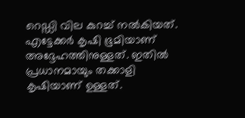റെഡ്ഡി വില കുറച്ച് നല്‍കിയത്. എട്ടേക്കര്‍ കൃഷി ഭൂമിയാണ് അദ്ദേഹത്തിനുള്ളത്. ഇതില്‍ പ്രധാനമായും തക്കാളി കൃഷിയാണ് ഉള്ളത്.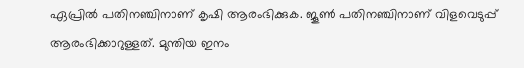ഏപ്രില്‍ പതിനഞ്ചിനാണ് കൃഷി ആരംഭിക്കുക. ജൂണ്‍ പതിനഞ്ചിനാണ് വിളവെടുപ്പ് ആരംഭിക്കാറുള്ളത്. മുന്തിയ ഇനം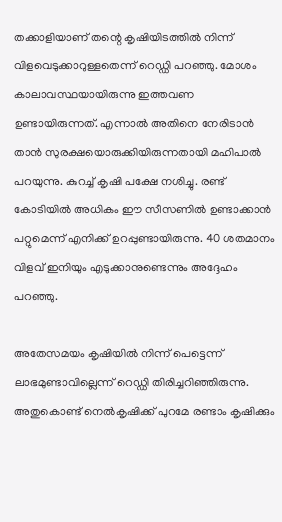തക്കാളിയാണ് തന്റെ കൃഷിയിടത്തില്‍ നിന്ന് വിളവെടുക്കാറുള്ളതെന്ന് റെഡ്ഡി പറഞ്ഞു. മോശം കാലാവസ്ഥയായിരുന്നു ഇത്തവണ ഉണ്ടായിരുന്നത്. എന്നാല്‍ അതിനെ നേരിടാന്‍ താന്‍ സുരക്ഷയൊരുക്കിയിരുന്നതായി മഹിപാല്‍ പറയുന്നു. കുറച്ച് കൃഷി പക്ഷേ നശിച്ചു. രണ്ട് കോടിയില്‍ അധികം ഈ സീസണില്‍ ഉണ്ടാക്കാന്‍ പറ്റുമെന്ന് എനിക്ക് ഉറപ്പുണ്ടായിരുന്നു. 40 ശതമാനം വിളവ് ഇനിയും എടുക്കാനുണ്ടെന്നും അദ്ദേഹം പറഞ്ഞു.

അതേസമയം കൃഷിയില്‍ നിന്ന് പെട്ടെന്ന് ലാഭമുണ്ടാവില്ലെന്ന് റെഡ്ഡി തിരിച്ചറിഞ്ഞിരുന്നു. അതുകൊണ്ട് നെല്‍കൃഷിക്ക് പുറമേ രണ്ടാം കൃഷിക്കും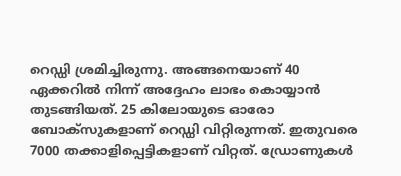റെഡ്ഡി ശ്രമിച്ചിരുന്നു. അങ്ങനെയാണ് 40 ഏക്കറില്‍ നിന്ന് അദ്ദേഹം ലാഭം കൊയ്യാന്‍ തുടങ്ങിയത്. 25 കിലോയുടെ ഓരോ ബോക്‌സുകളാണ് റെഡ്ഡി വിറ്റിരുന്നത്. ഇതുവരെ 7000 തക്കാളിപ്പെട്ടികളാണ് വിറ്റത്. ഡ്രോണുകള്‍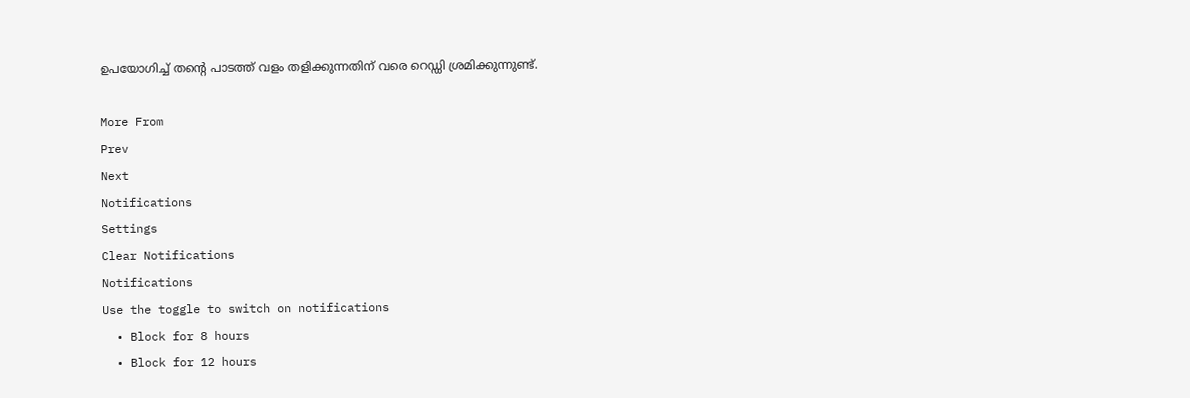ഉപയോഗിച്ച് തന്റെ പാടത്ത് വളം തളിക്കുന്നതിന് വരെ റെഡ്ഡി ശ്രമിക്കുന്നുണ്ട്.

More From
Prev
Next
Notifications
Settings
Clear Notifications
Notifications
Use the toggle to switch on notifications
  • Block for 8 hours
  • Block for 12 hours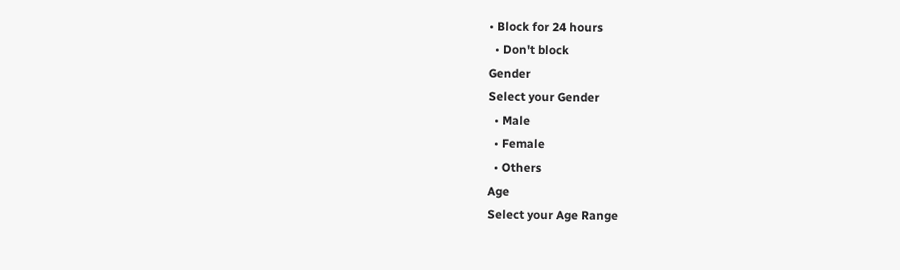• Block for 24 hours
  • Don't block
Gender
Select your Gender
  • Male
  • Female
  • Others
Age
Select your Age Range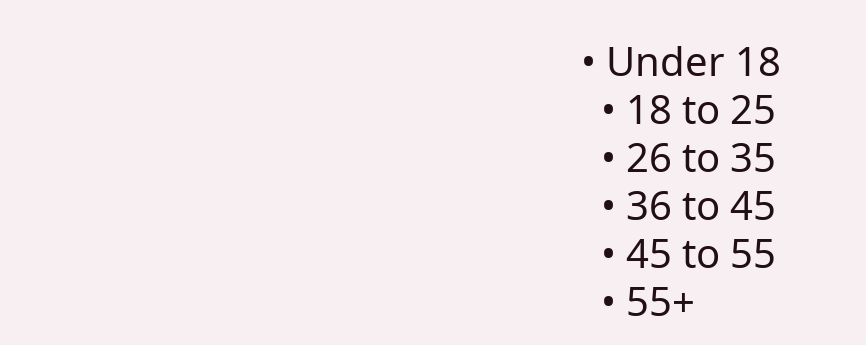• Under 18
  • 18 to 25
  • 26 to 35
  • 36 to 45
  • 45 to 55
  • 55+